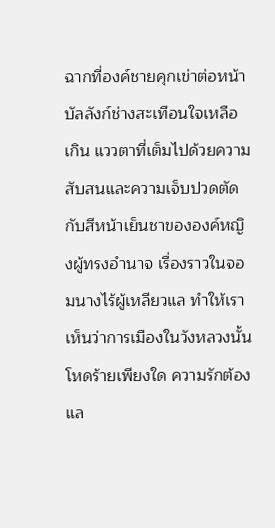ฉากที่องค์ชายคุกเข่าต่อหน้าบัลลังก์ช่างสะเทือนใจเหลือเกิน แววตาที่เต็มไปด้วยความสับสนและความเจ็บปวดตัดกับสีหน้าเย็นชาขององค์หญิงผู้ทรงอำนาจ เรื่องราวในจอมนางไร้ผู้เหลียวแล ทำให้เราเห็นว่าการเมืองในวังหลวงนั้นโหดร้ายเพียงใด ความรักต้องแล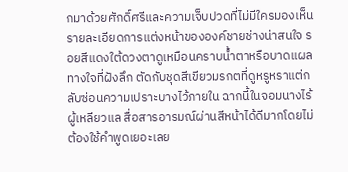กมาด้วยศักดิ์ศรีและความเจ็บปวดที่ไม่มีใครมองเห็น
รายละเอียดการแต่งหน้าขององค์ชายช่างน่าสนใจ รอยสีแดงใต้ดวงตาดูเหมือนคราบน้ำตาหรือบาดแผลทางใจที่ฝังลึก ตัดกับชุดสีเขียวมรกตที่ดูหรูหราแต่กลับซ่อนความเปราะบางไว้ภายใน ฉากนี้ในจอมนางไร้ผู้เหลียวแล สื่อสารอารมณ์ผ่านสีหน้าได้ดีมากโดยไม่ต้องใช้คำพูดเยอะเลย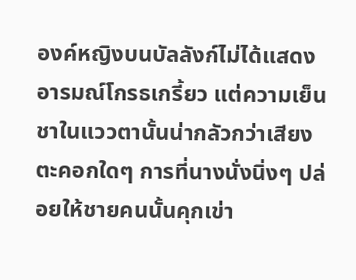องค์หญิงบนบัลลังก์ไม่ได้แสดงอารมณ์โกรธเกรี้ยว แต่ความเย็นชาในแววตานั้นน่ากลัวกว่าเสียงตะคอกใดๆ การที่นางนั่งนิ่งๆ ปล่อยให้ชายคนนั้นคุกเข่า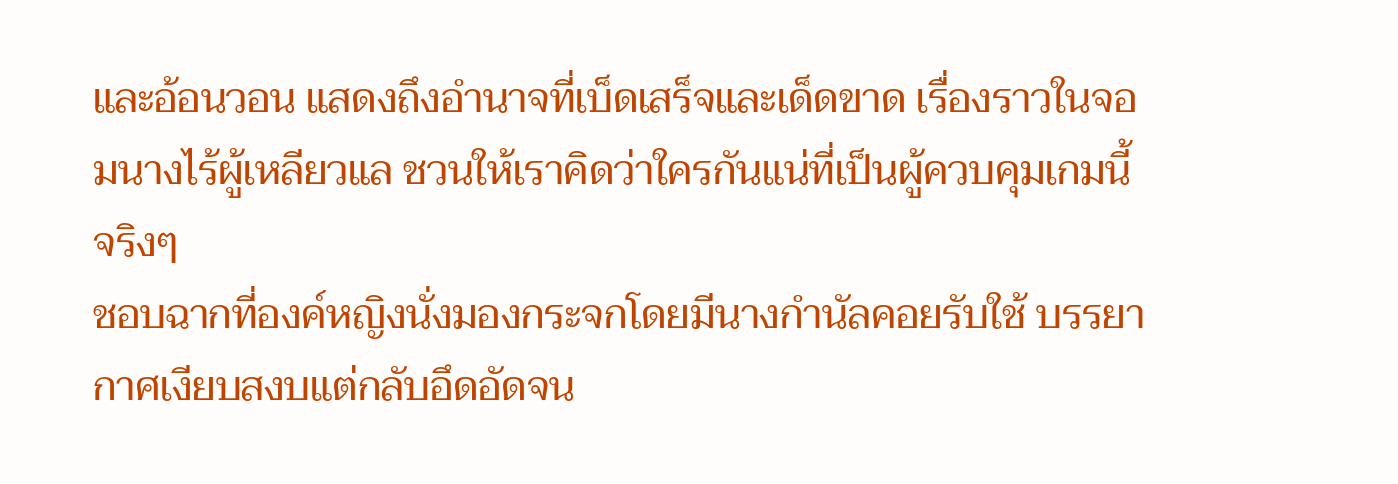และอ้อนวอน แสดงถึงอำนาจที่เบ็ดเสร็จและเด็ดขาด เรื่องราวในจอมนางไร้ผู้เหลียวแล ชวนให้เราคิดว่าใครกันแน่ที่เป็นผู้ควบคุมเกมนี้จริงๆ
ชอบฉากที่องค์หญิงนั่งมองกระจกโดยมีนางกำนัลคอยรับใช้ บรรยากาศเงียบสงบแต่กลับอึดอัดจน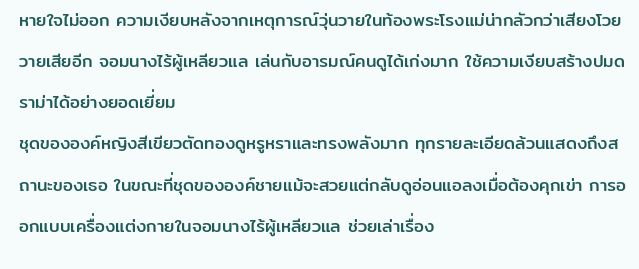หายใจไม่ออก ความเงียบหลังจากเหตุการณ์วุ่นวายในท้องพระโรงแม่น่ากลัวกว่าเสียงโวยวายเสียอีก จอมนางไร้ผู้เหลียวแล เล่นกับอารมณ์คนดูได้เก่งมาก ใช้ความเงียบสร้างปมดราม่าได้อย่างยอดเยี่ยม
ชุดขององค์หญิงสีเขียวตัดทองดูหรูหราและทรงพลังมาก ทุกรายละเอียดล้วนแสดงถึงสถานะของเธอ ในขณะที่ชุดขององค์ชายแม้จะสวยแต่กลับดูอ่อนแอลงเมื่อต้องคุกเข่า การออกแบบเครื่องแต่งกายในจอมนางไร้ผู้เหลียวแล ช่วยเล่าเรื่อง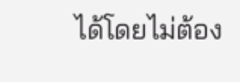ได้โดยไม่ต้อง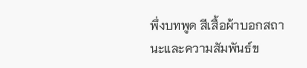พึ่งบทพูด สีเสื้อผ้าบอกสถานะและความสัมพันธ์ข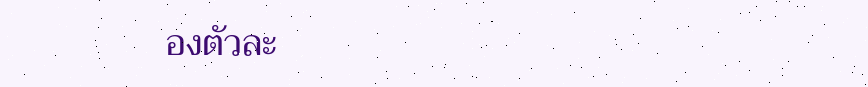องตัวละ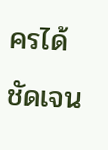ครได้ชัดเจน